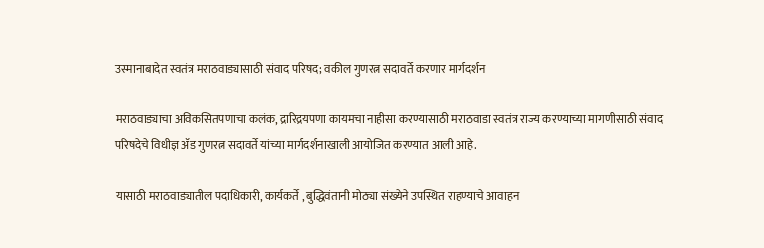उस्मानाबादेत स्वतंत्र मराठवाड्यासाठी संवाद परिषद; वकील गुणरत्न सदावर्ते करणार मार्गदर्शन

मराठवाड्याचा अविकसितपणाचा कलंक, द्रारिद्रयपणा कायमचा नाहीसा करण्यासाठी मराठवाडा स्वतंत्र राज्य करण्याच्या मागणीसाठी संवाद परिषदेचे विधीज्ञ ॲड गुणरत्न सदावर्ते यांच्या मार्गदर्शनाखाली आयोजित करण्यात आली आहे.

यासाठी मराठवाड्यातील पदाधिकारी, कार्यकर्ते , बुद्धिवंतानी मोठ्या संख्येने उपस्थित राहण्याचे आवाहन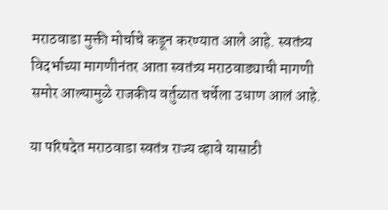मराठवाडा मुक्ती मोर्चाचे कडून करण्यात आले आहे. स्वतंत्र्य विदर्भाच्या मागणीनंतर आता स्वतंत्र्य मराठवाड्याची मागणी समोर आल्यामुळे राजकीय वर्तुळात चर्चेला उधाण आलं आहे.

या परिषदेत मराठवाडा स्वतंत्र राज्य व्हावे यासाठी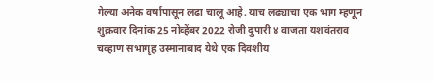गेल्या अनेक वर्षापासून लढा चालू आहे. याच लढ्याचा एक भाग म्हणून शुक्रवार दिनांक 25 नोव्हेंबर 2022 रोजी दुपारी ४ वाजता यशवंतराव चव्हाण सभागृह उस्मानाबाद येथे एक दिवशीय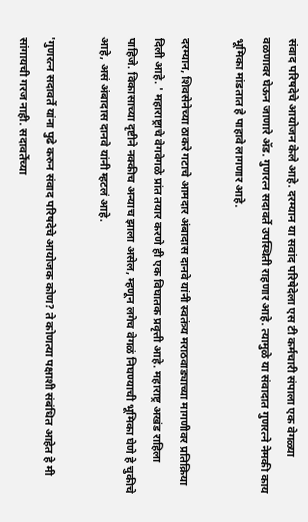संवाद परिषदेचे आयोजन केले आहे. दरम्यान या सवांद परिषेदेला एस टी कर्मचारी संपाला एक वेगळ्या वळणावर घेऊन जाणारे ॲड. गुणरत्न सदावर्ते उपस्थिती राहणार आहे. त्यामुळे या संवादात गुणरत्ने नेमकी काय भूमिका मांडतात हे पाहावे लागणार आहे.

दरम्यान, शिवसेनेच्या ठाकरे गटाचे आमदार अंबादास दानवे यांनी स्वतंत्र्य मराठवाड्याच्या मागणीवर प्रतिक्रिया दिली आहे. ' महाराष्ट्राचे वेगवेगळे प्रांत तयार करणे ही एक विघातक प्रवृत्ती आहे. महाराष्ट्र अखंड राहिला पाहिजे. विकासाच्या दृष्टीने नक्कीच अन्याच झाला असेल, म्हणून लगेच वेगळं निघण्याची भूमिका घेणे हे चुकीचे आहे, असं अंबादास दानवे यांनी म्हटलं आहे.

'गुणरत्न सदावर्ते यांना पुढे करुन संवाद परिषदेचे आयोजक कोण? ते कोणत्या पक्षाशी संबंधित आहेत हे मी सांगायची गरज नाही. सदावर्तेंच्या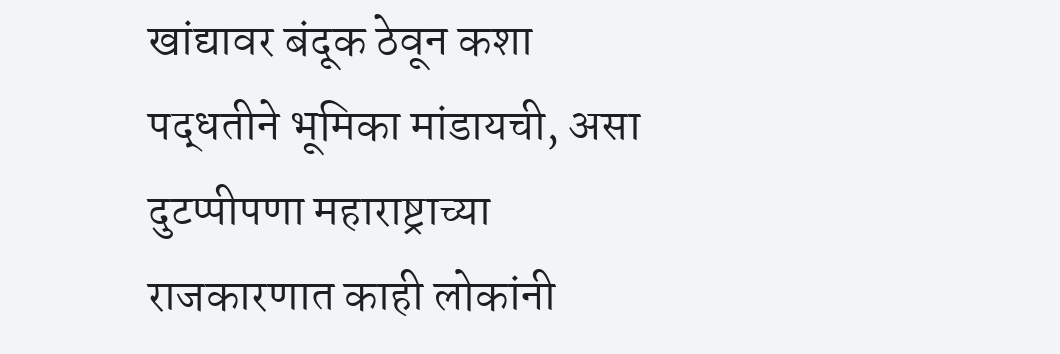खांद्यावर बंदूक ठेवून कशा पद्धतीने भूमिका मांडायची, असा दुटप्पीपणा महाराष्ट्राच्या राजकारणात काही लोकांनी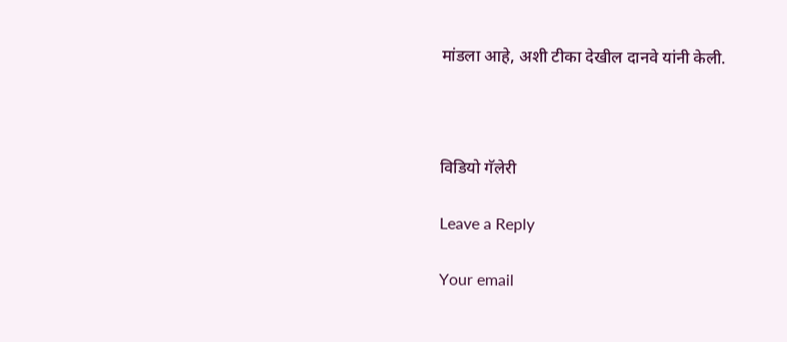मांडला आहे, अशी टीका देखील दानवे यांनी केली.



विडियो गॅलेरी

Leave a Reply

Your email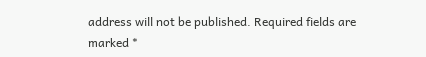address will not be published. Required fields are marked *